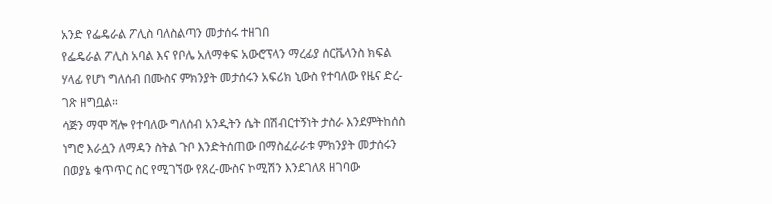አንድ የፌዴራል ፖሊስ ባለስልጣን መታሰሩ ተዘገበ
የፌዴራል ፖሊስ አባል እና የቦሌ አለማቀፍ አውሮፕላን ማረፊያ ሰርቬላንስ ክፍል ሃላፊ የሆነ ግለሰብ በሙስና ምክንያት መታሰሩን አፍሪክ ኒውስ የተባለው የዜና ድረ-ገጽ ዘግቧል።
ሳጅን ማሞ ሻሎ የተባለው ግለሰብ አንዲትን ሴት በሽብርተኝነት ታስራ እንደምትከሰስ ነግሮ እራሷን ለማዳን ስትል ጉቦ እንድትሰጠው በማስፈራራቱ ምክንያት መታሰሩን በወያኔ ቁጥጥር ስር የሚገኘው የጸረ-ሙስና ኮሚሽን እንደገለጸ ዘገባው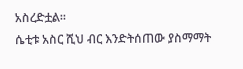አስረድቷል።
ሴቲቱ አስር ሺህ ብር እንድትሰጠው ያስማማት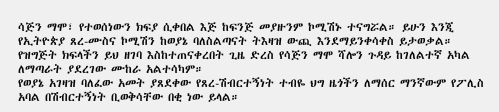ሳጅን ማሞ፣ የተወሰነውን ክፍያ ሲቀበል እጅ ከፍንጅ መያዙንም ኮሚሽኑ ተናግሯል። ይሁን እንጂ የኢትዮጵያ ጸረ-ሙስና ኮሚሽን ከወያኔ ባለስልጣናት ትእዛዝ ውጪ እንደማይንቀሳቀስ ይታወቃል። የዝግጅት ክፍላችን ይህ ዘገባ እስከተጠናቀረበት ጊዜ ድረስ የሳጅን ማሞ ሻሎን ጉዳይ ከገለልተኛ አካል ለማጣራት ያደረገው ሙከራ አልተሳካም።
የወያኔ አገዛዝ ባለፈው አመት ያጸደቀው የጸረ-ሽብርተኝነት ተብዬ ህግ ዜጎችን ለማሰር ማንኛውም የፖሊስ አባል በሽብርተኝነት ቢወቅሳቸው በቂ ነው ይላል።